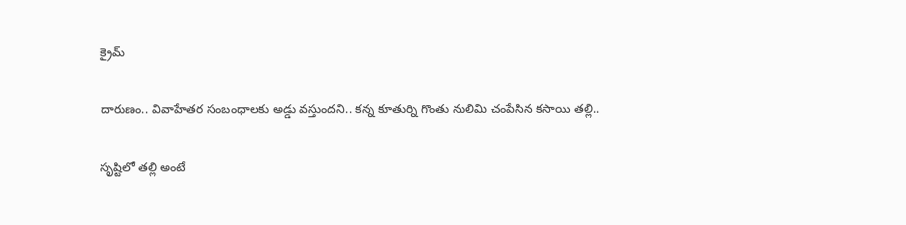క్రైమ్‌

దారుణం.. వివాహేత‌ర సంబంధాల‌కు అడ్డు వ‌స్తుంద‌ని.. క‌న్న కూతుర్ని గొంతు నులిమి చంపేసిన క‌సాయి త‌ల్లి..

సృష్టిలో త‌ల్లి అంటే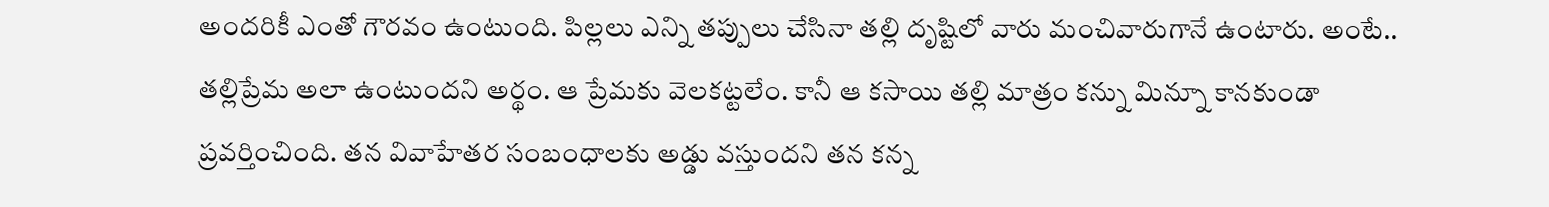అంద‌రికీ ఎంతో గౌర‌వం ఉంటుంది. పిల్ల‌లు ఎన్ని త‌ప్పులు చేసినా త‌ల్లి దృష్టిలో వారు మంచివారుగానే ఉంటారు. అంటే.. త‌ల్లిప్రేమ అలా ఉంటుంద‌ని అర్థం. ఆ ప్రేమ‌కు వెలక‌ట్ట‌లేం. కానీ ఆ క‌సాయి త‌ల్లి మాత్రం క‌న్ను మిన్నూ కాన‌కుండా ప్ర‌వ‌ర్తించింది. త‌న వివాహేత‌ర సంబంధాల‌కు అడ్డు వ‌స్తుంద‌ని త‌న క‌న్న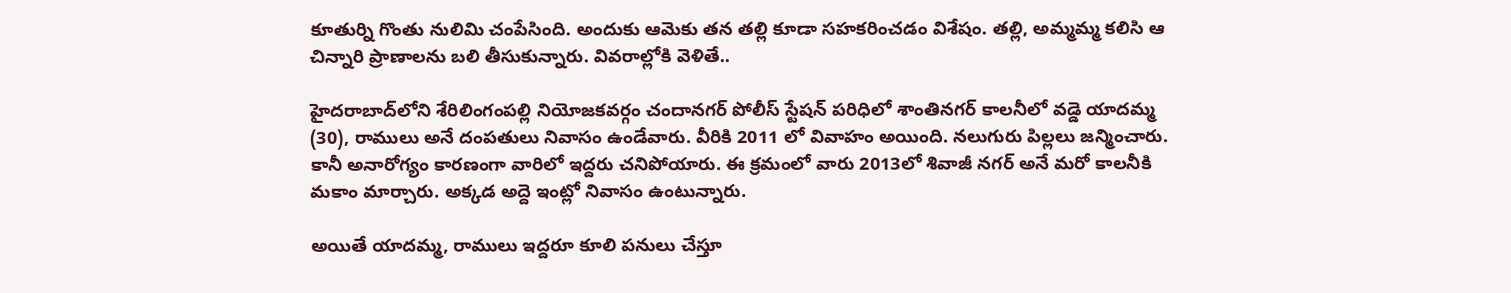కూతుర్ని గొంతు నులిమి చంపేసింది. అందుకు ఆమెకు త‌న త‌ల్లి కూడా స‌హ‌క‌రించ‌డం విశేషం. త‌ల్లి, అమ్మ‌మ్మ క‌లిసి ఆ చిన్నారి ప్రాణాలను బ‌లి తీసుకున్నారు. వివ‌రాల్లోకి వెళితే..

హైద‌రాబాద్‌లోని శేరిలింగంప‌ల్లి నియోజ‌క‌వ‌ర్గం చందాన‌గ‌ర్ పోలీస్ స్టేష‌న్ ప‌రిధిలో శాంతిన‌గ‌ర్ కాల‌నీలో వ‌డ్డె యాద‌మ్మ (30), రాములు అనే దంప‌తులు నివాసం ఉండేవారు. వీరికి 2011 లో వివాహం అయింది. న‌లుగురు పిల్ల‌లు జ‌న్మించారు. కానీ అనారోగ్యం కార‌ణంగా వారిలో ఇద్ద‌రు చ‌నిపోయారు. ఈ క్ర‌మంలో వారు 2013లో శివాజీ న‌గ‌ర్ అనే మ‌రో కాల‌నీకి మ‌కాం మార్చారు. అక్క‌డ అద్దె ఇంట్లో నివాసం ఉంటున్నారు.

అయితే యాద‌మ్మ‌, రాములు ఇద్ద‌రూ కూలి ప‌నులు చేస్తూ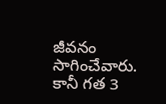జీవ‌నం సాగించేవారు. కానీ గ‌త 3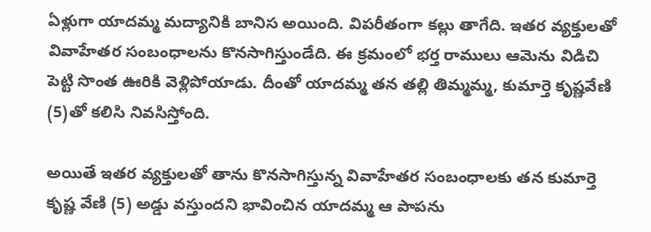ఏళ్లుగా యాద‌మ్మ మ‌ద్యానికి బానిస అయింది. విప‌రీతంగా క‌ల్లు తాగేది. ఇత‌ర వ్య‌క్తుల‌తో వివాహేత‌ర సంబంధాల‌ను కొన‌సాగిస్తుండేది. ఈ క్ర‌మంలో భ‌ర్త రాములు ఆమెను విడిచి పెట్టి సొంత ఊరికి వెళ్లిపోయాడు. దీంతో యాద‌మ్మ త‌న త‌ల్లి తిమ్మ‌మ్మ‌, కుమార్తె కృష్ణ‌వేణి (5)తో క‌లిసి నివసిస్తోంది.

అయితే ఇత‌ర వ్య‌క్తుల‌తో తాను కొన‌సాగిస్తున్న వివాహేత‌ర సంబంధాల‌కు త‌న కుమార్తె కృష్ణ వేణి (5) అడ్డు వస్తుంద‌ని భావించిన యాద‌మ్మ ఆ పాపను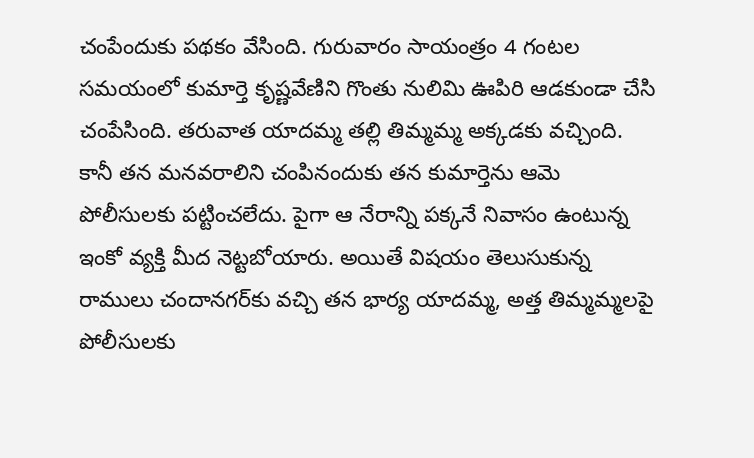చంపేందుకు ప‌థ‌కం వేసింది. గురువారం సాయంత్రం 4 గంట‌ల స‌మ‌యంలో కుమార్తె కృష్ణ‌వేణిని గొంతు నులిమి ఊపిరి ఆడ‌కుండా చేసి చంపేసింది. త‌రువాత యాద‌మ్మ త‌ల్లి తిమ్మ‌మ్మ అక్క‌డ‌కు వ‌చ్చింది. కానీ త‌న మ‌న‌వరాలిని చంపినందుకు త‌న కుమార్తెను ఆమె పోలీసుల‌కు ప‌ట్టించ‌లేదు. పైగా ఆ నేరాన్ని ప‌క్క‌నే నివాసం ఉంటున్న ఇంకో వ్య‌క్తి మీద నెట్ట‌బోయారు. అయితే విష‌యం తెలుసుకున్న రాములు చందాన‌గ‌ర్‌కు వ‌చ్చి త‌న భార్య యాద‌మ్మ‌, అత్త తిమ్మ‌మ్మ‌ల‌పై పోలీసుల‌కు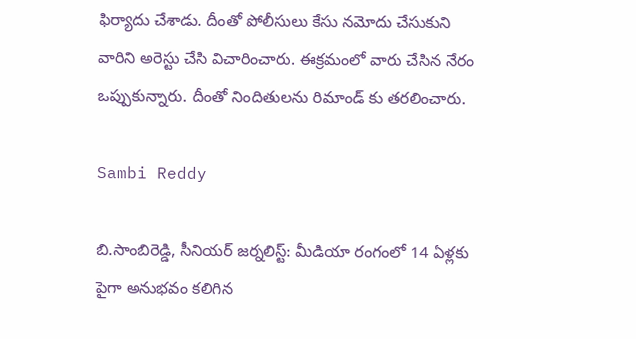ఫిర్యాదు చేశాడు. దీంతో పోలీసులు కేసు న‌మోదు చేసుకుని వారిని అరెస్టు చేసి విచారించారు. ఈక్ర‌మంలో వారు చేసిన నేరం ఒప్పుకున్నారు. దీంతో నిందితుల‌ను రిమాండ్ కు త‌ర‌లించారు.

Sambi Reddy

బి.సాంబిరెడ్డి, సీనియర్ జర్నలిస్ట్: మీడియా రంగంలో 14 ఏళ్లకు పైగా అనుభవం కలిగిన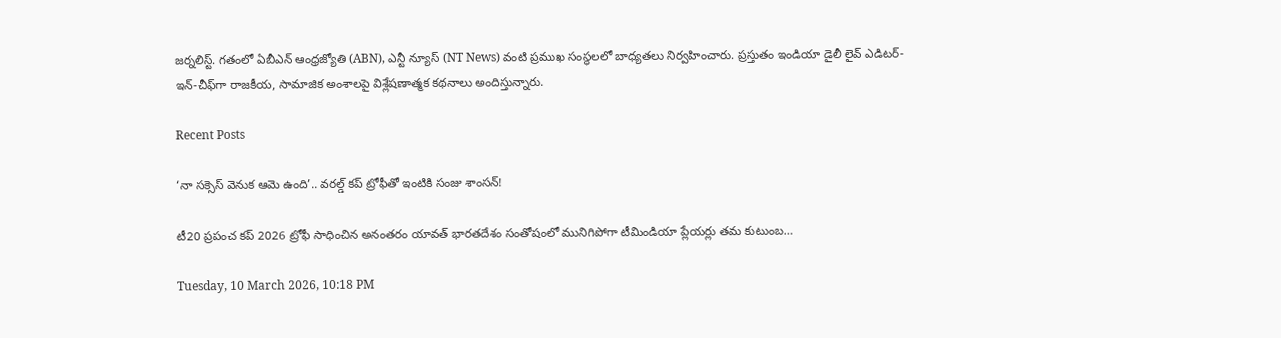జర్నలిస్ట్. గతంలో ఏబీఎన్ ఆంధ్ర‌జ్యోతి (ABN), ఎన్టీ న్యూస్ (NT News) వంటి ప్రముఖ సంస్థలలో బాధ్యతలు నిర్వహించారు. ప్రస్తుతం ఇండియా డైలీ లైవ్ ఎడిటర్-ఇన్-చీఫ్‌గా రాజకీయ, సామాజిక అంశాలపై విశ్లేషణాత్మక కథనాలు అందిస్తున్నారు.

Recent Posts

‘నా సక్సెస్ వెనుక ఆమె ఉంది’.. వరల్డ్ కప్ ట్రోఫీతో ఇంటికి సంజు శాంసన్!

టీ20 ప్ర‌పంచ క‌ప్ 2026 ట్రోఫీ సాధించిన అనంత‌రం యావ‌త్ భార‌త‌దేశం సంతోషంలో మునిగిపోగా టీమిండియా ప్లేయ‌ర్లు త‌మ కుటుంబ…

Tuesday, 10 March 2026, 10:18 PM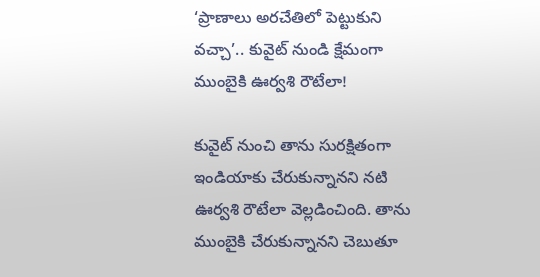‘ప్రాణాలు అరచేతిలో పెట్టుకుని వచ్చా’.. కువైట్ నుండి క్షేమంగా ముంబైకి ఊర్వశి రౌటేలా!

కువైట్ నుంచి తాను సుర‌క్షితంగా ఇండియాకు చేరుకున్నాన‌ని న‌టి ఊర్వ‌శి రౌటేలా వెల్ల‌డించింది. తాను ముంబైకి చేరుకున్నాన‌ని చెబుతూ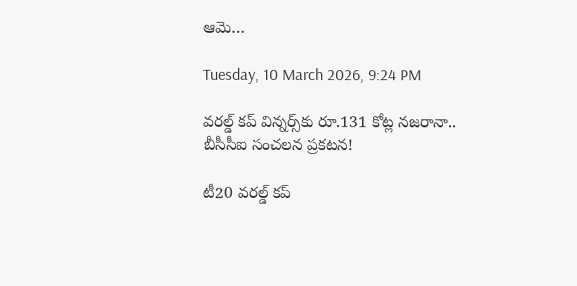ఆమె…

Tuesday, 10 March 2026, 9:24 PM

వరల్డ్ కప్ విన్నర్స్‌కు రూ.131 కోట్ల నజరానా.. బీసీసీఐ సంచలన ప్రకటన!

టీ20 వరల్డ్ కప్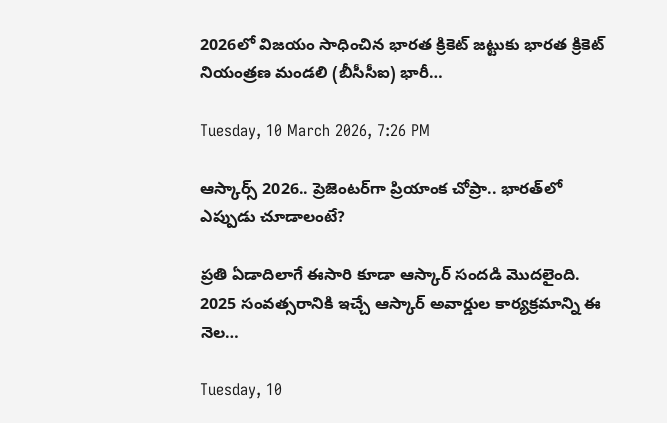2026లో విజయం సాధించిన భారత క్రికెట్ జట్టుకు భారత క్రికెట్ నియంత్రణ మండలి (బీసీసీఐ) భారీ…

Tuesday, 10 March 2026, 7:26 PM

ఆస్కార్స్ 2026.. ప్రెజెంటర్‌గా ప్రియాంక చోప్రా.. భారత్‌లో ఎప్పుడు చూడాలంటే?

ప్ర‌తి ఏడాదిలాగే ఈసారి కూడా ఆస్కార్ సందడి మొదలైంది. 2025 సంవ‌త్స‌రానికి ఇచ్చే ఆస్కార్ అవార్డుల కార్య‌క్ర‌మాన్ని ఈ నెల…

Tuesday, 10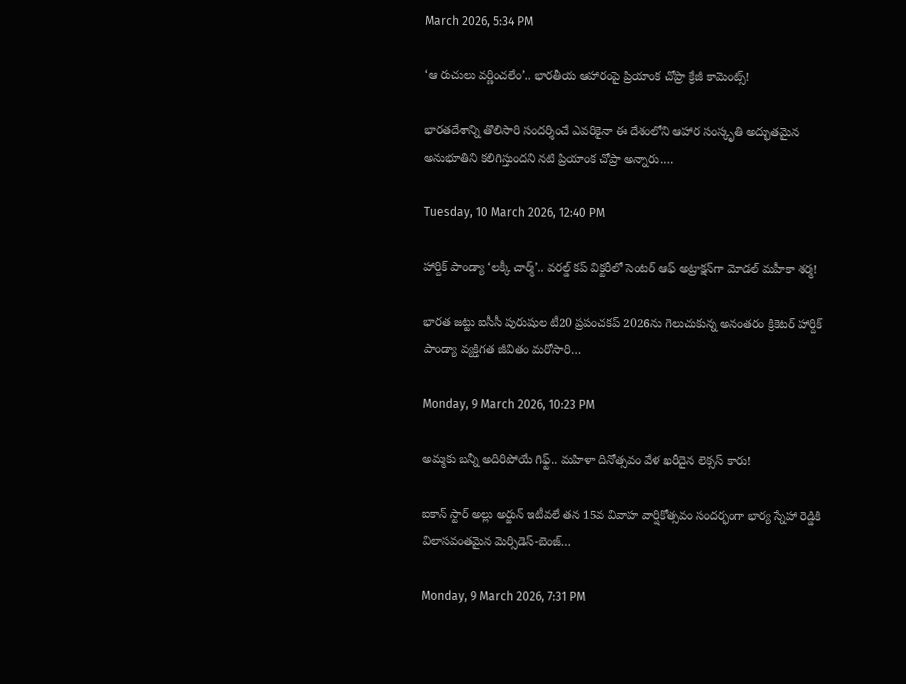March 2026, 5:34 PM

‘ఆ రుచులు వర్ణించలేం’.. భారతీయ ఆహారంపై ప్రియాంక చోప్రా క్రేజీ కామెంట్స్!

భారతదేశాన్ని తొలిసారి సందర్శించే ఎవరికైనా ఈ దేశంలోని ఆహార సంస్కృతి అద్భుతమైన అనుభూతిని కలిగిస్తుంద‌ని న‌టి ప్రియాంక చోప్రా అన్నారు.…

Tuesday, 10 March 2026, 12:40 PM

హార్దిక్ పాండ్యా ‘లక్కీ చార్మ్’.. వరల్డ్ కప్ విక్టరీలో సెంటర్ ఆఫ్ అట్రాక్షన్‌గా మోడల్ మహీకా శర్మ!

భారత జట్టు ఐసీసీ పురుషుల టీ20 ప్రపంచకప్ 2026ను గెలుచుకున్న అనంతరం క్రికెటర్ హార్దిక్ పాండ్యా వ్యక్తిగత జీవితం మరోసారి…

Monday, 9 March 2026, 10:23 PM

అమ్మకు బన్నీ అదిరిపోయే గిఫ్ట్.. మహిళా దినోత్సవం వేళ ఖరీదైన లెక్సస్ కారు!

ఐకాన్ స్టార్ అల్లు అర్జున్ ఇటీవ‌లే తన 15వ వివాహ వార్షికోత్సవం సందర్భంగా భార్య స్నేహా రెడ్డికి విలాసవంతమైన మెర్సిడెస్-బెంజ్…

Monday, 9 March 2026, 7:31 PM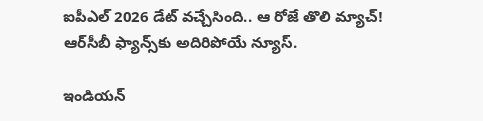ఐపీఎల్ 2026 డేట్ వచ్చేసింది.. ఆ రోజే తొలి మ్యాచ్! ఆర్‌సీబీ ఫ్యాన్స్‌కు అదిరిపోయే న్యూస్.

ఇండియన్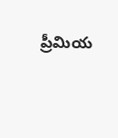ప్రీమియ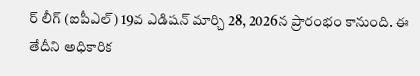ర్ లీగ్ (ఐపీఎల్) 19వ ఎడిషన్ మార్చి 28, 2026న ప్రారంభం కానుంది. ఈ తేదీని అధికారిక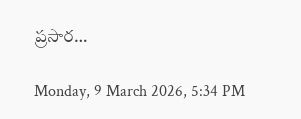ప్రసార…

Monday, 9 March 2026, 5:34 PM